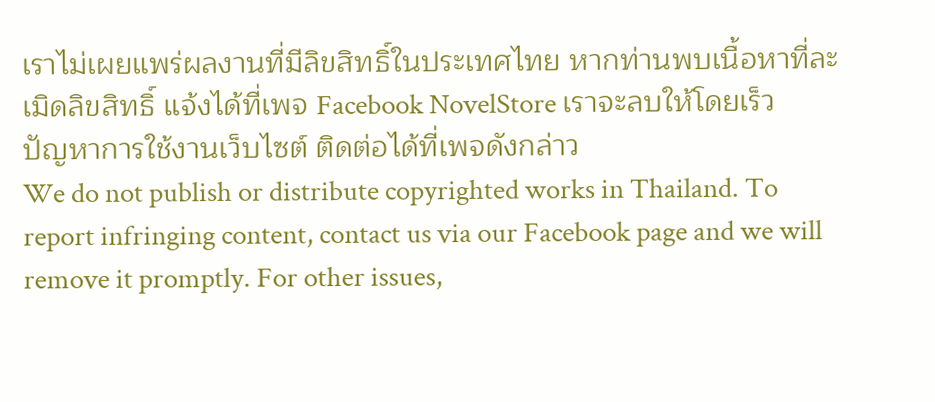เราไม่เผยแพร่ผลงานที่มีลิขสิทธิ์ในประเทศไทย หากท่านพบเนื้อหาที่ละเมิดลิขสิทธิ์ แจ้งได้ที่เพจ Facebook NovelStore เราจะลบให้โดยเร็ว
ปัญหาการใช้งานเว็บไซต์ ติดต่อได้ที่เพจดังกล่าว
We do not publish or distribute copyrighted works in Thailand. To report infringing content, contact us via our Facebook page and we will remove it promptly. For other issues,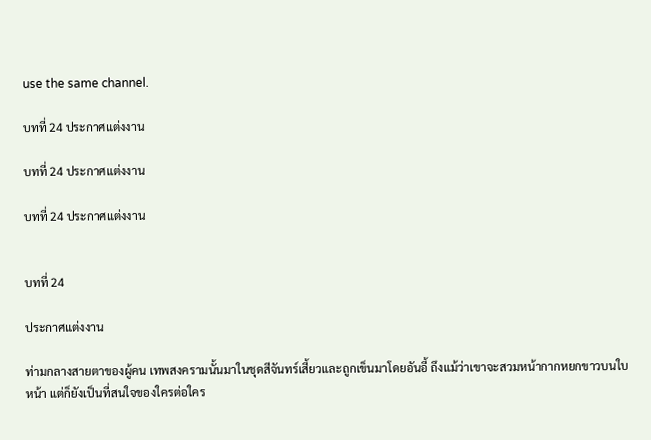use the same channel.

บทที่ 24 ประกาศแต่งงาน

บทที่ 24 ประกาศแต่งงาน

บทที่ 24 ประกาศแต่งงาน


บทที่ 24

ประกาศแต่งงาน

ท่ามกลางสายตาของผู้คน เทพสงครามนั้นมาในชุดสีจันทร์เสี้ยวและถูกเข็นมาโดยอันอี้ ถึงแม้ว่าเขาจะสวมหน้ากากหยกขาวบนใบหน้า แต่ก็ยังเป็นที่สนใจของใครต่อใคร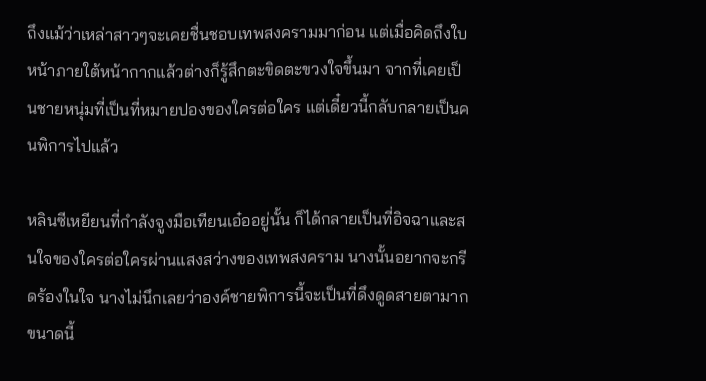ถึงแม้ว่าเหล่าสาวๆจะเคยชื่นชอบเทพสงครามมาก่อน แต่เมื่อคิดถึงใบหน้าภายใต้หน้ากากแล้วต่างก็รู้สึกตะขิดตะขวงใจขึ้นมา จากที่เคยเป็นชายหนุ่มที่เป็นที่หมายปองของใครต่อใคร แต่เดี๋ยวนี้กลับกลายเป็นคนพิการไปแล้ว

หลินซีเหยียนที่กำลังจูงมือเทียนเอ๋ออยู่นั้น ก็ได้กลายเป็นที่อิจฉาและสนใจของใครต่อใครผ่านแสงสว่างของเทพสงคราม นางนั้นอยากจะกรีดร้องในใจ นางไม่นึกเลยว่าองค์ชายพิการนี้จะเป็นที่ดึงดูดสายตามากขนาดนี้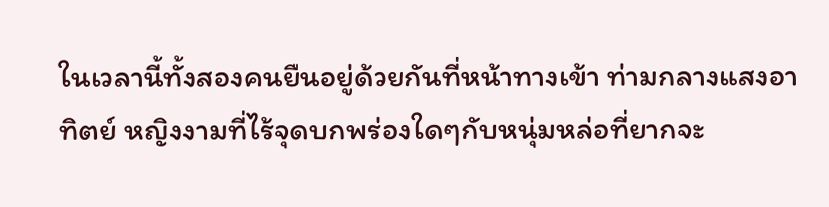ในเวลานี้ทั้งสองคนยืนอยู่ด้วยกันที่หน้าทางเข้า ท่ามกลางแสงอาทิตย์ หญิงงามที่ไร้จุดบกพร่องใดๆกับหนุ่มหล่อที่ยากจะ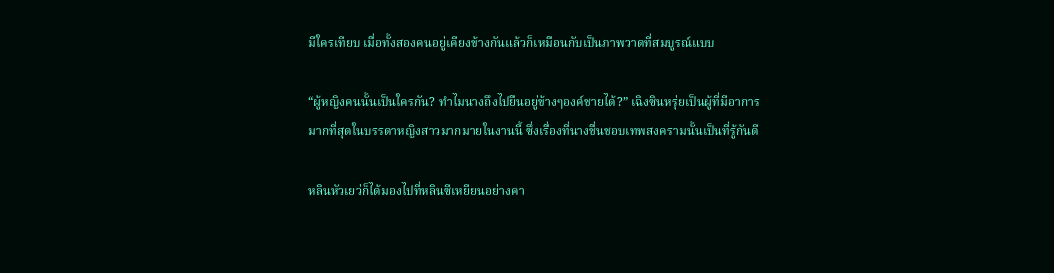มีใครเทียบ เมื่อทั้งสองคนอยู่เคียงข้างกันแล้วก็เหมือนกับเป็นภาพวาดที่สมบูรณ์แบบ

“ผู้หญิงคนนั้นเป็นใครกัน? ทำไมนางถึงไปยืนอยู่ข้างๆองค์ชายได้?” เฉิงซินหรุ่ยเป็นผู้ที่มีอาการมากที่สุดในบรรดาหญิงสาวมากมายในงานนี้ ซึ่งเรื่องที่นางชื่นชอบเทพสงครามนั้นเป็นที่รู้กันดี

หลินหัวเยว่ก็ได้มองไปที่หลินซีเหยียนอย่างคา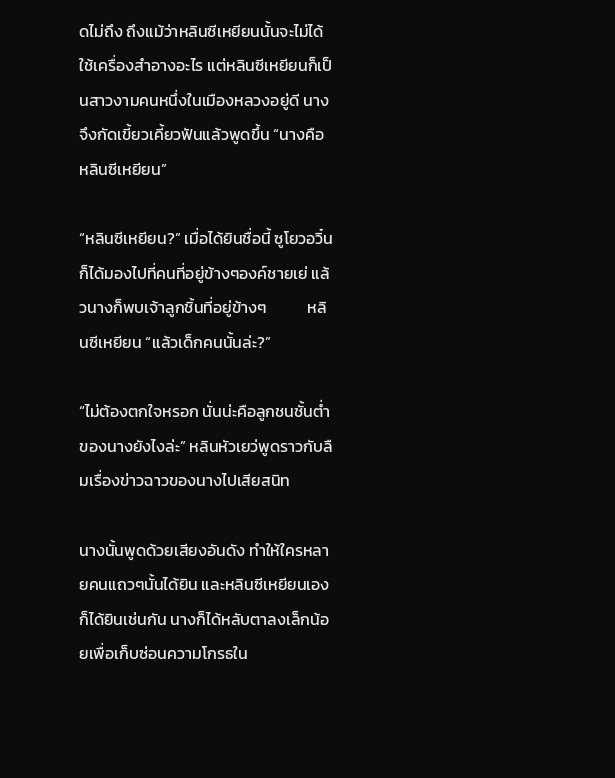ดไม่ถึง ถึงแม้ว่าหลินซีเหยียนนั้นจะไม่ได้ใช้เครื่องสำอางอะไร แต่หลินซีเหยียนก็เป็นสาวงามคนหนึ่งในเมืองหลวงอยู่ดี นางจึงกัดเขี้ยวเคี้ยวฟันแล้วพูดขึ้น “นางคือหลินซีเหยียน”

“หลินซีเหยียน?” เมื่อได้ยินชื่อนี้ ซูโยวอวิ๋นก็ได้มองไปที่คนที่อยู่ข้างๆองค์ชายเย่ แล้วนางก็พบเจ้าลูกชิ้นที่อยู่ข้างๆ           หลินซีเหยียน “แล้วเด็กคนนั้นล่ะ?”

“ไม่ต้องตกใจหรอก นั่นน่ะคือลูกชนชั้นต่ำของนางยังไงล่ะ” หลินหัวเยว่พูดราวกับลืมเรื่องข่าวฉาวของนางไปเสียสนิท

นางนั้นพูดด้วยเสียงอันดัง ทำให้ใครหลายคนแถวๆนั้นได้ยิน และหลินซีเหยียนเองก็ได้ยินเช่นกัน นางก็ได้หลับตาลงเล็กน้อยเพื่อเก็บซ่อนความโกรธใน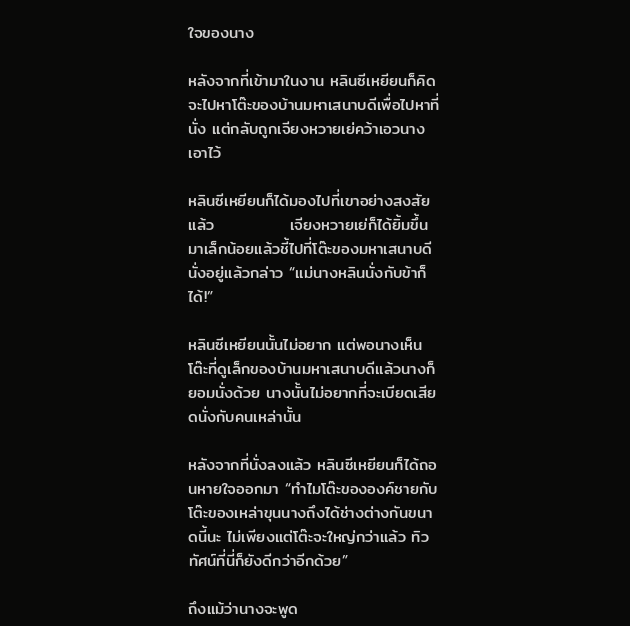ใจของนาง

หลังจากที่เข้ามาในงาน หลินซีเหยียนก็คิดจะไปหาโต๊ะของบ้านมหาเสนาบดีเพื่อไปหาที่นั่ง แต่กลับถูกเจียงหวายเย่คว้าเอวนางเอาไว้

หลินซีเหยียนก็ได้มองไปที่เขาอย่างสงสัย แล้ว             เจียงหวายเย่ก็ได้ยิ้มขึ้นมาเล็กน้อยแล้วชี้ไปที่โต๊ะของมหาเสนาบดีนั่งอยู่แล้วกล่าว “แม่นางหลินนั่งกับข้าก็ได้!”

หลินซีเหยียนนั้นไม่อยาก แต่พอนางเห็นโต๊ะที่ดูเล็กของบ้านมหาเสนาบดีแล้วนางก็ยอมนั่งด้วย นางนั้นไม่อยากที่จะเบียดเสียดนั่งกับคนเหล่านั้น

หลังจากที่นั่งลงแล้ว หลินซีเหยียนก็ได้ถอนหายใจออกมา “ทำไมโต๊ะขององค์ชายกับโต๊ะของเหล่าขุนนางถึงได้ช่างต่างกันขนาดนี้นะ ไม่เพียงแต่โต๊ะจะใหญ่กว่าแล้ว ทิวทัศน์ที่นี่ก็ยังดีกว่าอีกด้วย”

ถึงแม้ว่านางจะพูด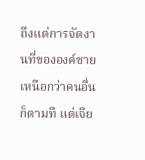ถึงแต่การจัดงานที่ขององค์ชายเหนือกว่าคนอื่นก็ตามที แต่เจีย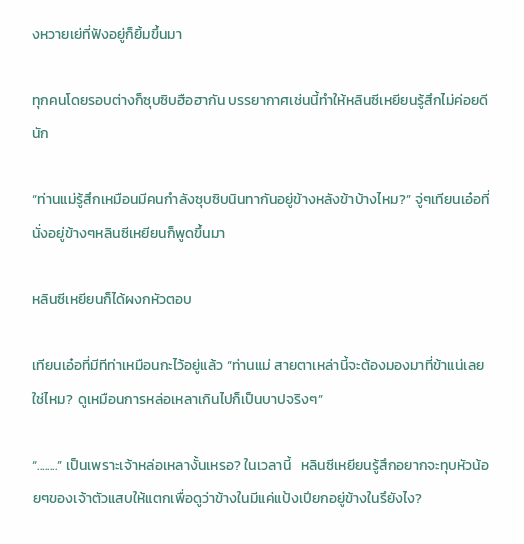งหวายเย่ที่ฟังอยู่ก็ยิ้มขึ้นมา

ทุกคนโดยรอบต่างก็ซุบซิบฮือฮากัน บรรยากาศเช่นนี้ทำให้หลินซีเหยียนรู้สึกไม่ค่อยดีนัก

“ท่านแม่รู้สึกเหมือนมีคนกำลังซุบซิบนินทากันอยู่ข้างหลังข้าบ้างไหม?” จู่ๆเทียนเอ๋อที่นั่งอยู่ข้างๆหลินซีเหยียนก็พูดขึ้นมา

หลินซีเหยียนก็ได้ผงกหัวตอบ

เทียนเอ๋อที่มีทีท่าเหมือนกะไว้อยู่แล้ว “ท่านแม่ สายตาเหล่านี้จะต้องมองมาที่ข้าแน่เลยใช่ไหม? ดูเหมือนการหล่อเหลาเกินไปก็เป็นบาปจริงๆ”

“........” เป็นเพราะเจ้าหล่อเหลางั้นเหรอ? ในเวลานี้   หลินซีเหยียนรู้สึกอยากจะทุบหัวน้อยๆของเจ้าตัวแสบให้แตกเพื่อดูว่าข้างในมีแค่แป้งเปียกอยู่ข้างในรึยังไง?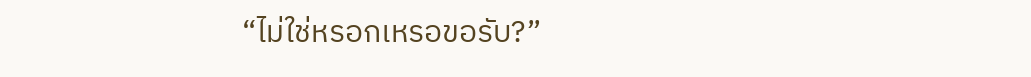“ไม่ใช่หรอกเหรอขอรับ?”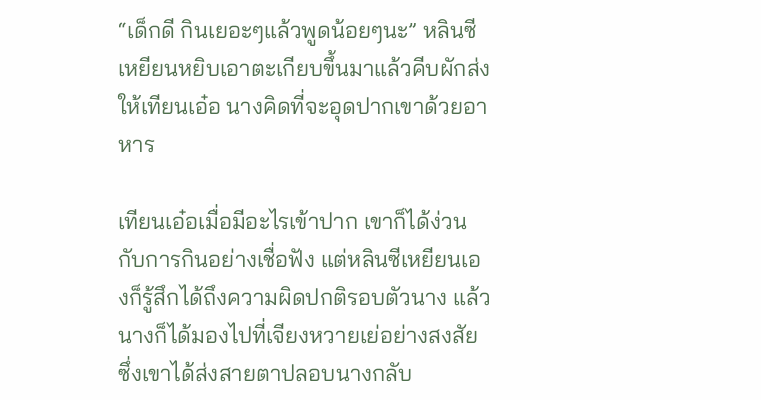“เด็กดี กินเยอะๆแล้วพูดน้อยๆนะ” หลินซีเหยียนหยิบเอาตะเกียบขึ้นมาแล้วคีบผักส่งให้เทียนเอ๋อ นางคิดที่จะอุดปากเขาด้วยอาหาร

เทียนเอ๋อเมื่อมีอะไรเข้าปาก เขาก็ได้ง่วนกับการกินอย่างเชื่อฟัง แต่หลินซีเหยียนเองก็รู้สึกได้ถึงความผิดปกติรอบตัวนาง แล้วนางก็ได้มองไปที่เจียงหวายเย่อย่างสงสัย ซึ่งเขาได้ส่งสายตาปลอบนางกลับ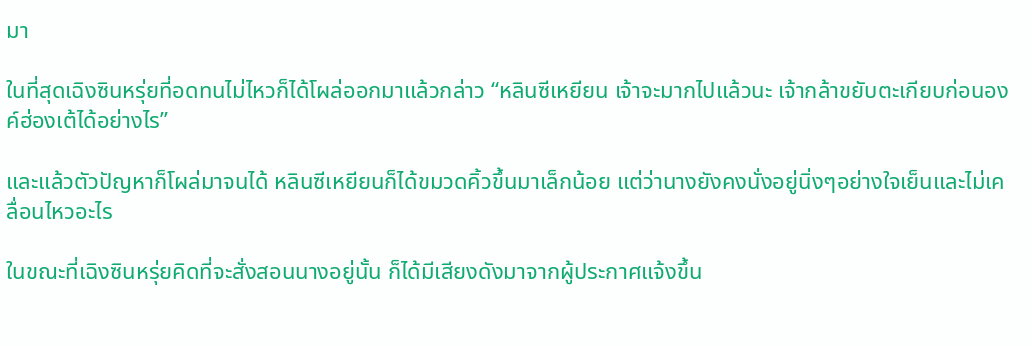มา

ในที่สุดเฉิงซินหรุ่ยที่อดทนไม่ไหวก็ได้โผล่ออกมาแล้วกล่าว “หลินซีเหยียน เจ้าจะมากไปแล้วนะ เจ้ากล้าขยับตะเกียบก่อนองค์ฮ่องเต้ได้อย่างไร”

และแล้วตัวปัญหาก็โผล่มาจนได้ หลินซีเหยียนก็ได้ขมวดคิ้วขึ้นมาเล็กน้อย แต่ว่านางยังคงนั่งอยู่นิ่งๆอย่างใจเย็นและไม่เคลื่อนไหวอะไร

ในขณะที่เฉิงซินหรุ่ยคิดที่จะสั่งสอนนางอยู่นั้น ก็ได้มีเสียงดังมาจากผู้ประกาศแจ้งขึ้น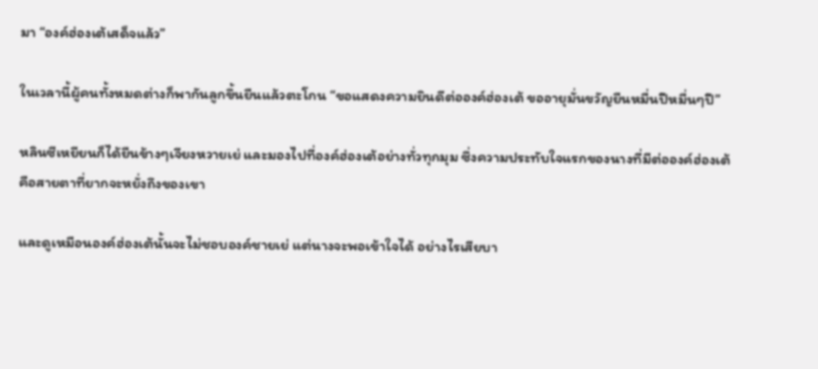มา “องค์ฮ่องเต้เสด็จแล้ว”

ในเวลานี้ผู้คนทั้งหมดต่างก็พากันลูกขึ้นยืนแล้วตะโกน “ขอแสดงความยินดีต่อองค์ฮ่องเต้ ขออายุมั่นขวัญยืนหมื่นปีหมื่นๆปี”

หลินซีเหยียนก็ได้ยืนข้างๆเจียงหวายเย่ และมองไปที่องค์ฮ่องเต้อย่างทั่วทุกมุม ซึ่งความประทับใจแรกของนางที่มีต่อองค์ฮ่องเต้คือสายตาที่ยากจะหยั่งถึงของเขา

และดูเหมือนองค์ฮ่องเต้นั้นจะไม่ชอบองค์ชายเย่ แต่นางจะพอเข้าใจได้ อย่างไรเสียบา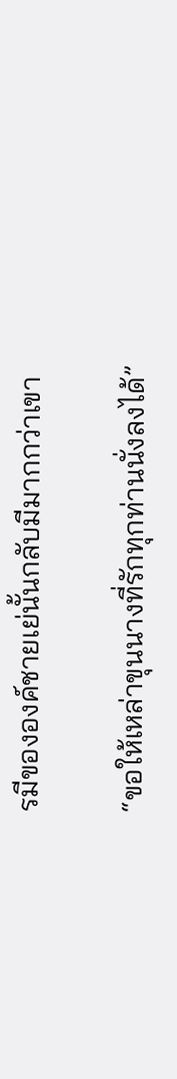รมีขององค์ชายเย่นั้นกลับมีมากกว่าเขา

“ขอให้เหล่าขุนนางที่รักทุกท่านนั่งลงได้”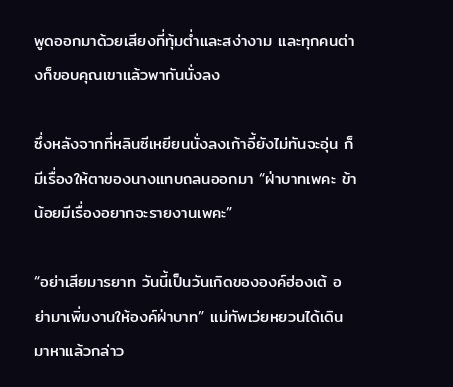พูดออกมาด้วยเสียงที่ทุ้มต่ำและสง่างาม และทุกคนต่างก็ขอบคุณเขาแล้วพากันนั่งลง

ซึ่งหลังจากที่หลินซีเหยียนนั่งลงเก้าอี้ยังไม่ทันจะอุ่น ก็มีเรื่องให้ตาของนางแทบถลนออกมา “ฝ่าบาทเพคะ ข้าน้อยมีเรื่องอยากจะรายงานเพคะ”

“อย่าเสียมารยาท วันนี้เป็นวันเกิดขององค์ฮ่องเต้ อย่ามาเพิ่มงานให้องค์ฝ่าบาท” แม่ทัพเว่ยหยวนได้เดินมาหาแล้วกล่าว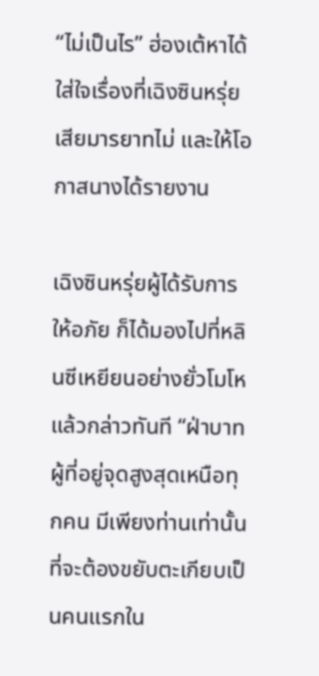“ไม่เป็นไร” ฮ่องเต้หาได้ใส่ใจเรื่องที่เฉิงซินหรุ่ยเสียมารยาทไม่ และให้โอกาสนางได้รายงาน

เฉิงซินหรุ่ยผู้ได้รับการให้อภัย ก็ได้มองไปที่หลินซีเหยียนอย่างยั่วโมโหแล้วกล่าวทันที “ฝ่าบาทผู้ที่อยู่จุดสูงสุดเหนือทุกคน มีเพียงท่านเท่านั้นที่จะต้องขยับตะเกียบเป็นคนแรกใน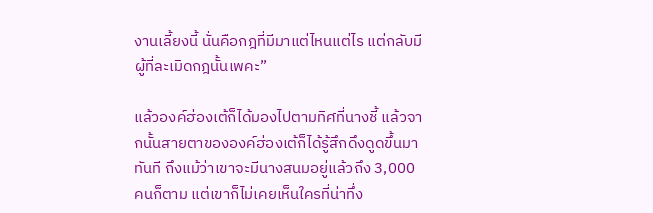งานเลี้ยงนี้ นั่นคือกฎที่มีมาแต่ไหนแต่ไร แต่กลับมีผู้ที่ละเมิดกฎนั้นเพคะ”

แล้วองค์ฮ่องเต้ก็ได้มองไปตามทิศที่นางชี้ แล้วจากนั้นสายตาขององค์ฮ่องเต้ก็ได้รู้สึกดึงดูดขึ้นมาทันที ถึงแม้ว่าเขาจะมีนางสนมอยู่แล้วถึง 3,000 คนก็ตาม แต่เขาก็ไม่เคยเห็นใครที่น่าทึ่ง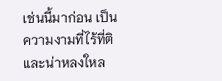เช่นนี้มาก่อน เป็นความงามที่ไร้ที่ติและน่าหลงใหล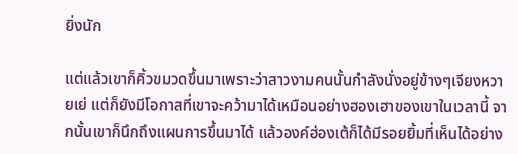ยิ่งนัก

แต่แล้วเขาก็คิ้วขมวดขึ้นมาเพราะว่าสาวงามคนนั้นกำลังนั่งอยู่ข้างๆเจียงหวายเย่ แต่ก็ยังมีโอกาสที่เขาจะคว้ามาได้เหมือนอย่างฮองเฮาของเขาในเวลานี้ จากนั้นเขาก็นึกถึงแผนการขึ้นมาได้ แล้วองค์ฮ่องเต้ก็ได้มีรอยยิ้มที่เห็นได้อย่าง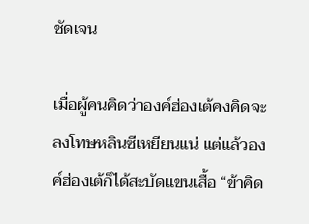ชัดเจน

เมื่อผู้คนคิดว่าองค์ฮ่องเต้คงคิดจะลงโทษหลินซีเหยียนแน่ แต่แล้วองค์ฮ่องเต้ก็ได้สะบัดแขนเสื้อ “ข้าคิด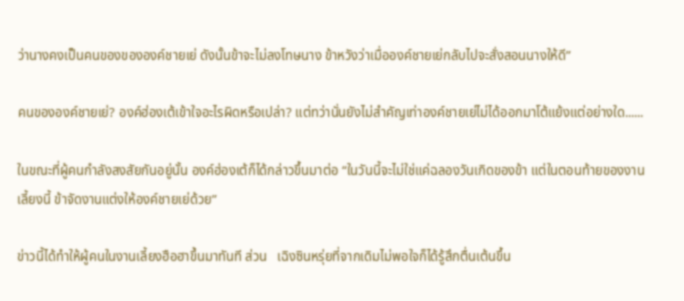ว่านางคงเป็นคนของขององค์ชายเย่ ดังนั้นข้าจะไม่ลงโทษนาง ข้าหวังว่าเมื่อองค์ชายเย่กลับไปจะสั่งสอนนางให้ดี”

คนขององค์ชายเย่? องค์ฮ่องเต้เข้าใจอะไรผิดหรือเปล่า? แต่ทว่านั่นยังไม่สำคัญเท่าองค์ชายเย่ไม่ได้ออกมาโต้แย้งแต่อย่างใด......

ในขณะที่ผู้คนกำลังสงสัยกันอยู่นั้น องค์ฮ่องเต้ก็ได้กล่าวขึ้นมาต่อ “ในวันนี้จะไม่ใช่แค่ฉลองวันเกิดของข้า แต่ในตอนท้ายของงานเลี้ยงนี้ ข้าจัดงานแต่งให้องค์ชายเย่ด้วย”

ข่าวนี้ได้ทำให้ผู้คนในงานเลี้ยงฮือฮาขึ้นมาทันที ส่วน   เฉิงซินหรุ่ยที่จากเดิมไม่พอใจก็ได้รู้สึกตื่นเต้นขึ้น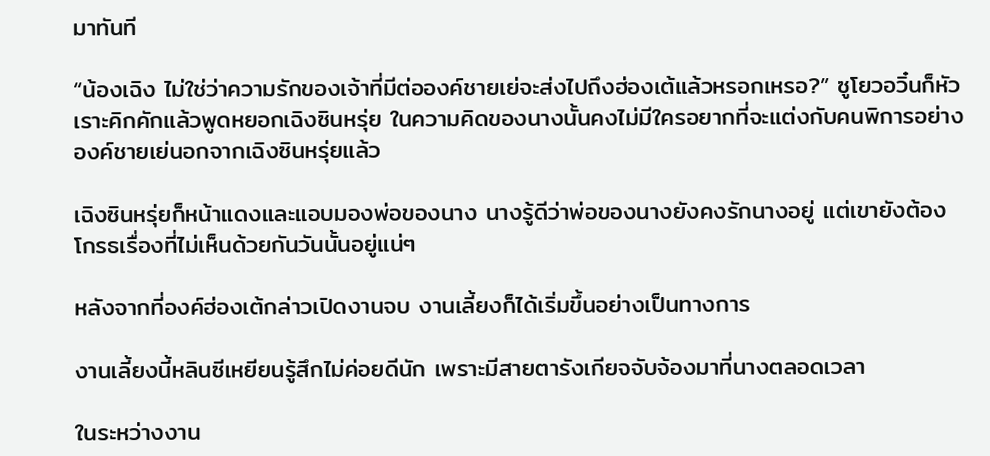มาทันที

“น้องเฉิง ไม่ใช่ว่าความรักของเจ้าที่มีต่อองค์ชายเย่จะส่งไปถึงฮ่องเต้แล้วหรอกเหรอ?” ซูโยวอวิ๋นก็หัวเราะคิกคักแล้วพูดหยอกเฉิงซินหรุ่ย ในความคิดของนางนั้นคงไม่มีใครอยากที่จะแต่งกับคนพิการอย่างองค์ชายเย่นอกจากเฉิงซินหรุ่ยแล้ว

เฉิงซินหรุ่ยก็หน้าแดงและแอบมองพ่อของนาง นางรู้ดีว่าพ่อของนางยังคงรักนางอยู่ แต่เขายังต้องโกรธเรื่องที่ไม่เห็นด้วยกันวันนั้นอยู่แน่ๆ

หลังจากที่องค์ฮ่องเต้กล่าวเปิดงานจบ งานเลี้ยงก็ได้เริ่มขึ้นอย่างเป็นทางการ

งานเลี้ยงนี้หลินซีเหยียนรู้สึกไม่ค่อยดีนัก เพราะมีสายตารังเกียจจับจ้องมาที่นางตลอดเวลา

ในระหว่างงาน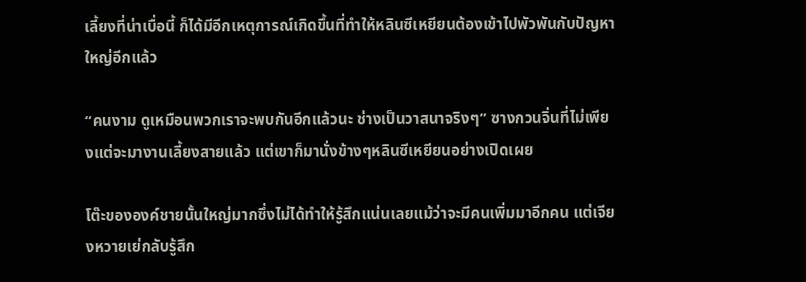เลี้ยงที่น่าเบื่อนี้ ก็ได้มีอีกเหตุการณ์เกิดขึ้นที่ทำให้หลินซีเหยียนต้องเข้าไปพัวพันกับปัญหาใหญ่อีกแล้ว

“คนงาม ดูเหมือนพวกเราจะพบกันอีกแล้วนะ ช่างเป็นวาสนาจริงๆ” ซางกวนจิ่นที่ไม่เพียงแต่จะมางานเลี้ยงสายแล้ว แต่เขาก็มานั่งข้างๆหลินซีเหยียนอย่างเปิดเผย

โต๊ะขององค์ชายนั้นใหญ่มากซึ่งไม่ได้ทำให้รู้สึกแน่นเลยแม้ว่าจะมีคนเพิ่มมาอีกคน แต่เจียงหวายเย่กลับรู้สึก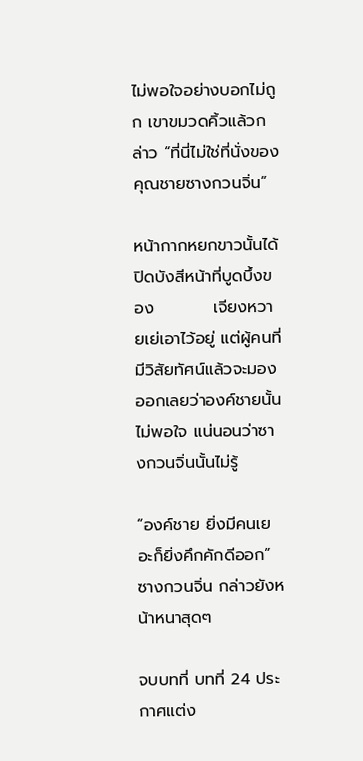ไม่พอใจอย่างบอกไม่ถูก เขาขมวดคิ้วแล้วกล่าว “ที่นี่ไม่ใช่ที่นั่งของคุณชายซางกวนจิ่น”

หน้ากากหยกขาวนั้นได้ปิดบังสีหน้าที่บูดบึ้งของ          เจียงหวายเย่เอาไว้อยู่ แต่ผู้คนที่มีวิสัยทัศน์แล้วจะมองออกเลยว่าองค์ชายนั้นไม่พอใจ แน่นอนว่าซางกวนจิ่นนั้นไม่รู้

“องค์ชาย ยิ่งมีคนเยอะก็ยิ่งคึกคักดีออก” ซางกวนจิ่น กล่าวยังหน้าหนาสุดๆ

จบบทที่ บทที่ 24 ประกาศแต่ง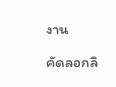งาน

คัดลอกลิ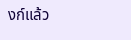งก์แล้ว